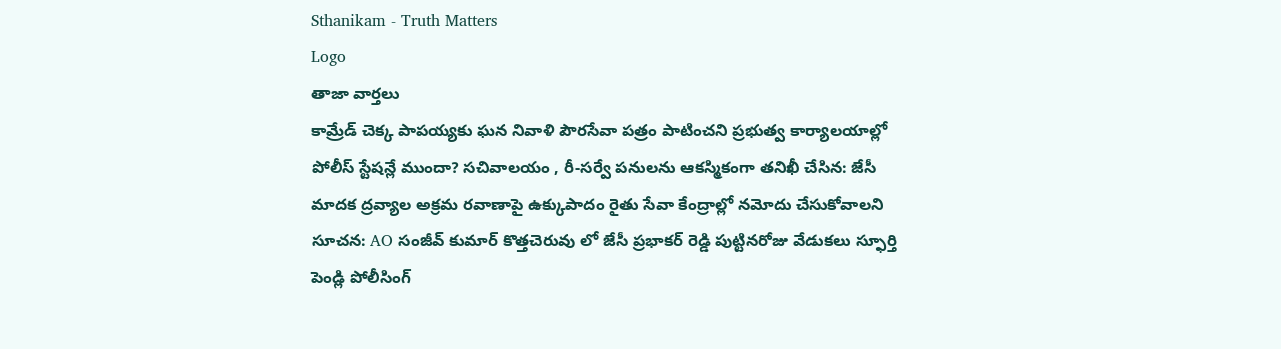Sthanikam - Truth Matters
Logo
తాజా వార్తలు
కామ్రేడ్ చెక్క పాపయ్యకు ఘన నివాళి పౌరసేవా పత్రం పాటించని ప్రభుత్వ కార్యాలయాల్లో పోలీస్ స్టేషన్లే ముందా? సచివాలయం , రీ-సర్వే పనులను ఆకస్మికంగా తనిఖీ చేసిన: జేసీ మాదక ద్రవ్యాల అక్రమ రవాణాపై ఉక్కుపాదం రైతు సేవా కేంద్రాల్లో నమోదు చేసుకోవాలని సూచన: AO సంజీవ్ కుమార్ కొత్తచెరువు లో జేసీ ప్రభాకర్ రెడ్డి పుట్టినరోజు వేడుకలు స్ఫూర్తి పెండ్లి పోలీసింగ్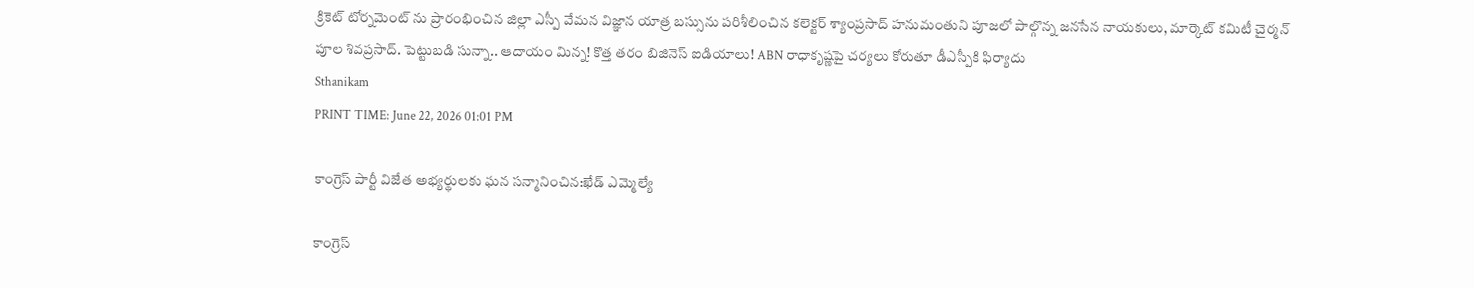క్రికెట్ టోర్నమెంట్ ను ప్రారంభించిన జిల్లా ఎస్పీ వేమన విజ్ఞాన యాత్ర బస్సును పరిశీలించిన కలెక్టర్ శ్యాంప్రసాద్ హనుమంతుని పూజలో పాల్గొన్న జనసేన నాయకులు, మార్కెట్ కమిటీ చైర్మన్ పూల శివప్రసాద్. పెట్టుబడి సున్నా.. ఆదాయం మిన్న! కొత్త తరం బిజినెస్ ఐడియాలు! ABN రాధాకృష్ణపై చర్యలు కోరుతూ డీఎస్పీకి ఫిర్యాదు
Sthanikam
PRINT TIME: June 22, 2026 01:01 PM

కాంగ్రెస్ పార్టీ విజేత అభ్యర్థులకు ఘన సన్మానించిన:ఖేడ్ ఎమ్మెల్యే

కాంగ్రెస్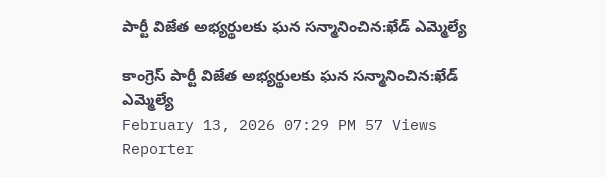పార్టీ విజేత అభ్యర్థులకు ఘన సన్మానించిన:ఖేడ్ ఎమ్మెల్యే

కాంగ్రెస్ పార్టీ విజేత అభ్యర్థులకు ఘన సన్మానించిన:ఖేడ్ ఎమ్మెల్యే
February 13, 2026 07:29 PM 57 Views
Reporter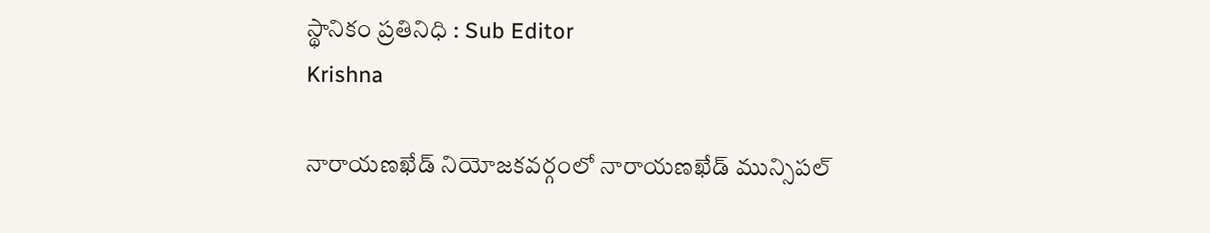స్థానికం ప్రతినిధి : Sub Editor
Krishna

నారాయణఖేడ్ నియోజకవర్గంలో నారాయణఖేడ్ మున్సిపల్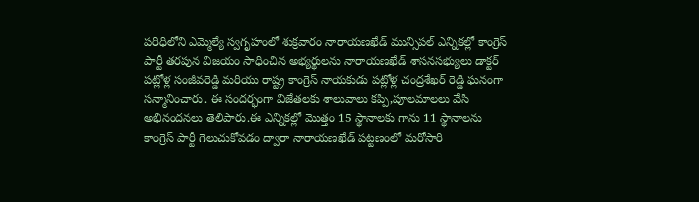పరిధిలోని ఎమ్మెల్యే స్వగృహంలో శుక్రవారం నారాయణఖేడ్ మున్సిపల్ ఎన్నికల్లో కాంగ్రెస్ పార్టీ తరపున విజయం సాధించిన అభ్యర్థులను నారాయణఖేడ్ శాసనసభ్యులు డాక్టర్ పట్లోళ్ల సంజీవరెడ్డి మరియు రాష్ట్ర కాంగ్రెస్ నాయకుడు పట్లోళ్ల చంద్రశేఖర్ రెడ్డి ఘనంగా సన్మానించారు. ఈ సందర్భంగా విజేతలకు శాలువాలు కప్పి,పూలమాలలు వేసి అభినందనలు తెలిపారు.ఈ ఎన్నికల్లో మొత్తం 15 స్థానాలకు గాను 11 స్థానాలను కాంగ్రెస్ పార్టీ గెలుచుకోవడం ద్వారా నారాయణఖేడ్ పట్టణంలో మరోసారి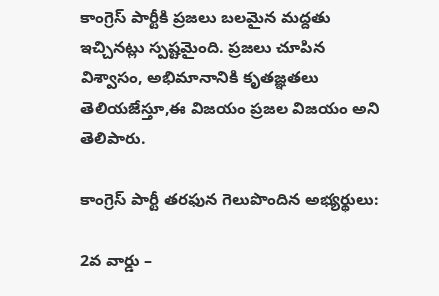కాంగ్రెస్ పార్టీకి ప్రజలు బలమైన మద్దతు ఇచ్చినట్లు స్పష్టమైంది. ప్రజలు చూపిన విశ్వాసం, అభిమానానికి కృతజ్ఞతలు తెలియజేస్తూ,ఈ విజయం ప్రజల విజయం అని తెలిపారు.

కాంగ్రెస్ పార్టీ తరఫున గెలుపొందిన అభ్యర్థులు:

2వ వార్డు –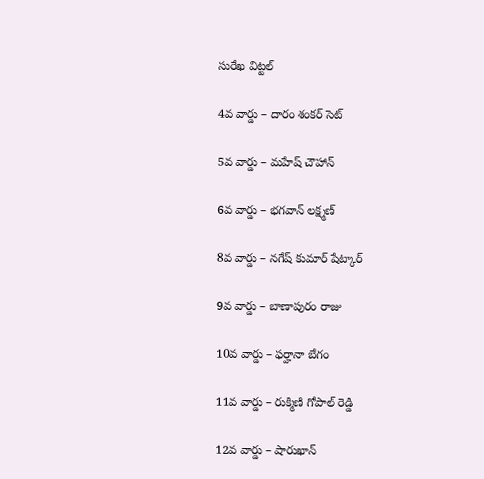సురేఖ విట్టల్

4వ వార్డు – దారం శంకర్ సెట్

5వ వార్డు – మహేష్ చౌహాన్

6వ వార్డు – భగవాన్ లక్ష్మణ్

8వ వార్డు – నగేష్ కుమార్ షేట్కార్

9వ వార్డు – బాణాపురం రాజు

10వ వార్డు – ఫర్హానా బేగం

11వ వార్డు – రుక్మిణి గోపాల్ రెడ్డి

12వ వార్డు – షారుఖాన్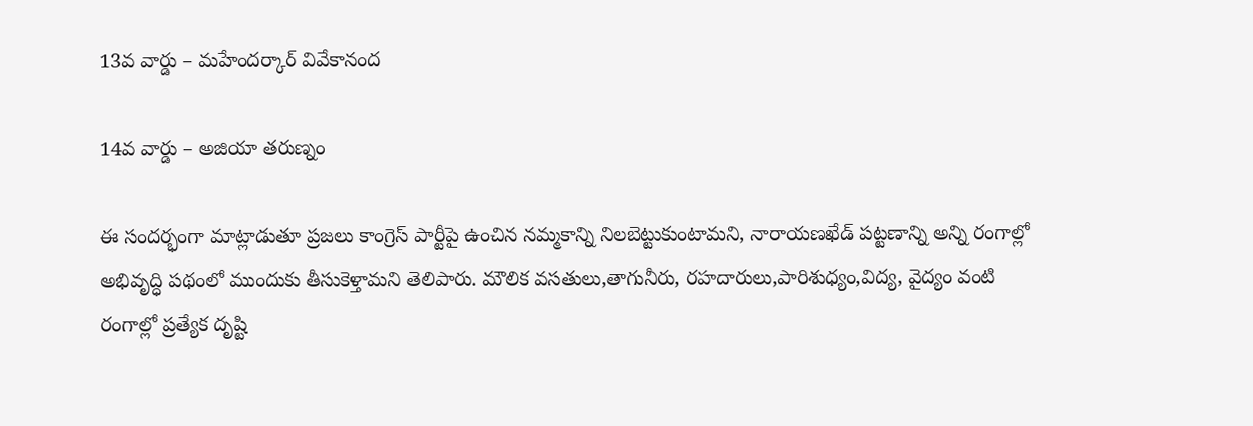13వ వార్డు – మహేందర్కార్ వివేకానంద

14వ వార్డు – అజియా తరుణ్నం

ఈ సందర్భంగా మాట్లాడుతూ ప్రజలు కాంగ్రెస్ పార్టీపై ఉంచిన నమ్మకాన్ని నిలబెట్టుకుంటామని, నారాయణఖేడ్ పట్టణాన్ని అన్ని రంగాల్లో అభివృద్ధి పథంలో ముందుకు తీసుకెళ్తామని తెలిపారు. మౌలిక వసతులు,తాగునీరు, రహదారులు,పారిశుధ్యం,విద్య, వైద్యం వంటి రంగాల్లో ప్రత్యేక దృష్టి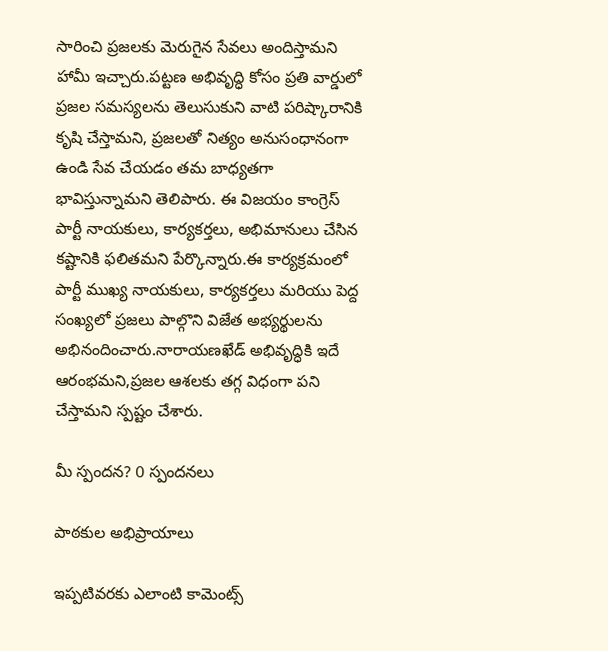సారించి ప్రజలకు మెరుగైన సేవలు అందిస్తామని హామీ ఇచ్చారు.పట్టణ అభివృద్ధి కోసం ప్రతి వార్డులో ప్రజల సమస్యలను తెలుసుకుని వాటి పరిష్కారానికి కృషి చేస్తామని, ప్రజలతో నిత్యం అనుసంధానంగా ఉండి సేవ చేయడం తమ బాధ్యతగా భావిస్తున్నామని తెలిపారు. ఈ విజయం కాంగ్రెస్ పార్టీ నాయకులు, కార్యకర్తలు, అభిమానులు చేసిన కష్టానికి ఫలితమని పేర్కొన్నారు.ఈ కార్యక్రమంలో పార్టీ ముఖ్య నాయకులు, కార్యకర్తలు మరియు పెద్ద సంఖ్యలో ప్రజలు పాల్గొని విజేత అభ్యర్థులను అభినందించారు.నారాయణఖేడ్ అభివృద్ధికి ఇదే ఆరంభమని,ప్రజల ఆశలకు తగ్గ విధంగా పని చేస్తామని స్పష్టం చేశారు.

మీ స్పందన? 0 స్పందనలు

పాఠకుల అభిప్రాయాలు

ఇప్పటివరకు ఎలాంటి కామెంట్స్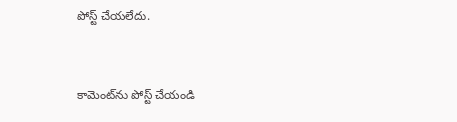పోస్ట్ చేయలేదు.


కామెంట్‌ను పోస్ట్ చేయండి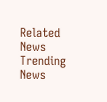Related News
Trending News